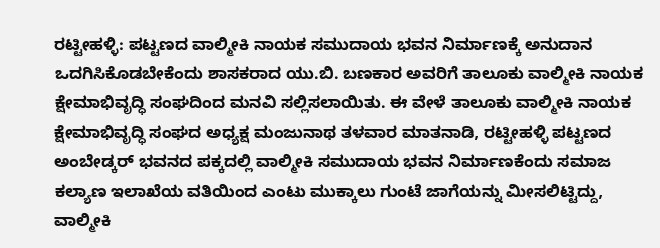ರಟ್ಟೀಹಳ್ಳಿ: ಪಟ್ಟಣದ ವಾಲ್ಮೀಕಿ ನಾಯಕ ಸಮುದಾಯ ಭವನ ನಿರ್ಮಾಣಕ್ಕೆ ಅನುದಾನ ಒದಗಿಸಿಕೊಡಬೇಕೆಂದು ಶಾಸಕರಾದ ಯು.ಬಿ. ಬಣಕಾರ ಅವರಿಗೆ ತಾಲೂಕು ವಾಲ್ಮೀಕಿ ನಾಯಕ ಕ್ಷೇಮಾಭಿವೃದ್ಧಿ ಸಂಘದಿಂದ ಮನವಿ ಸಲ್ಲಿಸಲಾಯಿತು. ಈ ವೇಳೆ ತಾಲೂಕು ವಾಲ್ಮೀಕಿ ನಾಯಕ ಕ್ಷೇಮಾಭಿವೃದ್ಧಿ ಸಂಘದ ಅಧ್ಯಕ್ಷ ಮಂಜುನಾಥ ತಳವಾರ ಮಾತನಾಡಿ, ರಟ್ಟೀಹಳ್ಳಿ ಪಟ್ಟಣದ ಅಂಬೇಡ್ಕರ್ ಭವನದ ಪಕ್ಕದಲ್ಲಿ ವಾಲ್ಮೀಕಿ ಸಮುದಾಯ ಭವನ ನಿರ್ಮಾಣಕೆಂದು ಸಮಾಜ ಕಲ್ಯಾಣ ಇಲಾಖೆಯ ವತಿಯಿಂದ ಎಂಟು ಮುಕ್ಕಾಲು ಗುಂಟೆ ಜಾಗೆಯನ್ನು ಮೀಸಲಿಟ್ಟಿದ್ದು, ವಾಲ್ಮೀಕಿ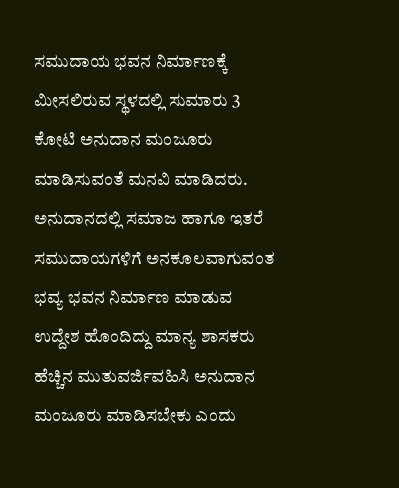ಸಮುದಾಯ ಭವನ ನಿರ್ಮಾಣಕ್ಕೆ ಮೀಸಲಿರುವ ಸ್ಥಳದಲ್ಲಿ ಸುಮಾರು 3 ಕೋಟಿ ಅನುದಾನ ಮಂಜೂರು ಮಾಡಿಸುವಂತೆ ಮನವಿ ಮಾಡಿದರು. ಅನುದಾನದಲ್ಲಿ ಸಮಾಜ ಹಾಗೂ ಇತರೆ ಸಮುದಾಯಗಳಿಗೆ ಅನಕೂಲವಾಗುವಂತ ಭವ್ಯ ಭವನ ನಿರ್ಮಾಣ ಮಾಡುವ ಉದ್ದೇಶ ಹೊಂದಿದ್ದು ಮಾನ್ಯ ಶಾಸಕರು ಹೆಚ್ಚಿನ ಮುತುವರ್ಜಿವಹಿಸಿ ಅನುದಾನ ಮಂಜೂರು ಮಾಡಿಸಬೇಕು ಎಂದು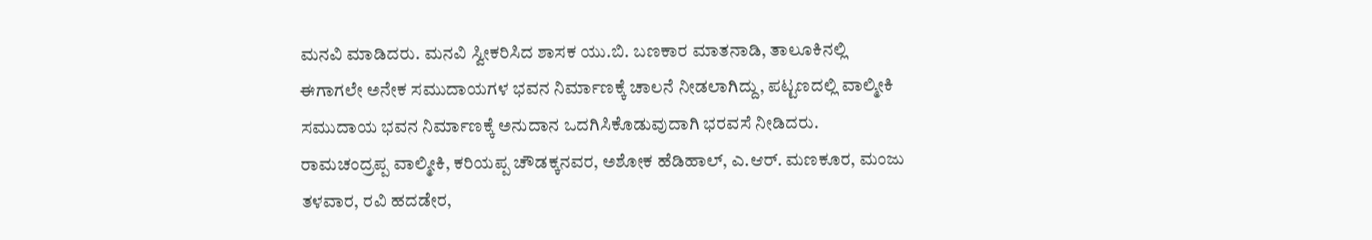ಮನವಿ ಮಾಡಿದರು. ಮನವಿ ಸ್ವೀಕರಿಸಿದ ಶಾಸಕ ಯು.ಬಿ. ಬಣಕಾರ ಮಾತನಾಡಿ, ತಾಲೂಕಿನಲ್ಲಿ ಈಗಾಗಲೇ ಅನೇಕ ಸಮುದಾಯಗಳ ಭವನ ನಿರ್ಮಾಣಕ್ಕೆ ಚಾಲನೆ ನೀಡಲಾಗಿದ್ದು, ಪಟ್ಟಣದಲ್ಲಿ ವಾಲ್ಮೀಕಿ ಸಮುದಾಯ ಭವನ ನಿರ್ಮಾಣಕ್ಕೆ ಅನುದಾನ ಒದಗಿಸಿಕೊಡುವುದಾಗಿ ಭರವಸೆ ನೀಡಿದರು. ರಾಮಚಂದ್ರಪ್ಪ ವಾಲ್ಮೀಕಿ, ಕರಿಯಪ್ಪ ಚೌಡಕ್ಕನವರ, ಅಶೋಕ ಹೆಡಿಹಾಲ್, ಎ.ಆರ್. ಮಣಕೂರ, ಮಂಜು ತಳವಾರ, ರವಿ ಹದಡೇರ,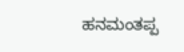ಹನಮಂತಪ್ಪ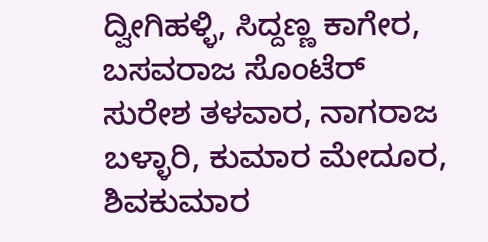ದ್ವೀಗಿಹಳ್ಳಿ, ಸಿದ್ದಣ್ಣ ಕಾಗೇರ, ಬಸವರಾಜ ಸೊಂಟೆರ್ ಸುರೇಶ ತಳವಾರ, ನಾಗರಾಜ ಬಳ್ಳಾರಿ, ಕುಮಾರ ಮೇದೂರ, ಶಿವಕುಮಾರ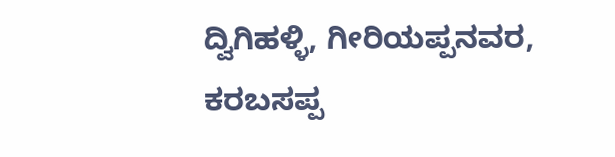ದ್ವಿಗಿಹಳ್ಳಿ, ಗೀರಿಯಪ್ಪನವರ, ಕರಬಸಪ್ಪ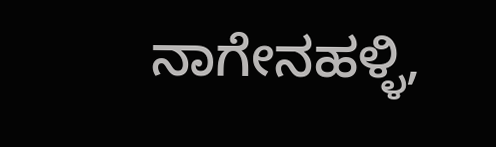ನಾಗೇನಹಳ್ಳಿ,